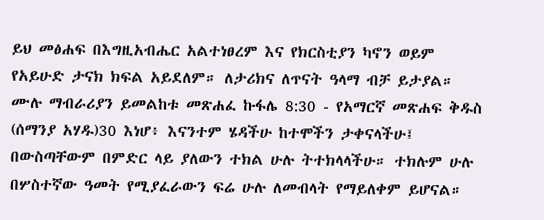ይህ መፅሐፍ በእግዚአብሔር አልተነፀረም እና የክርስቲያን ካኖን ወይም የአይሁድ ታናክ ክፍል አይደለም። ለታሪክና ለጥናት ዓላማ ብቻ ይታያል። ሙሉ ማብራሪያን ይመልከቱ መጽሐፈ ኩፋሌ 8:30 - የአማርኛ መጽሐፍ ቅዱስ (ሰማንያ አሃዱ)30 እነሆ፥ እናንተም ሄዳችሁ ከተሞችን ታቀናላችሁ፤ በውስጣቸውም በምድር ላይ ያለውን ተክል ሁሉ ትተክላላችሁ። ተክሉም ሁሉ በሦስተኛው ዓመት የሚያፈራውን ፍሬ ሁሉ ለመብላት የማይለቀም ይሆናል።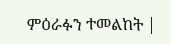ምዕራፉን ተመልከት |